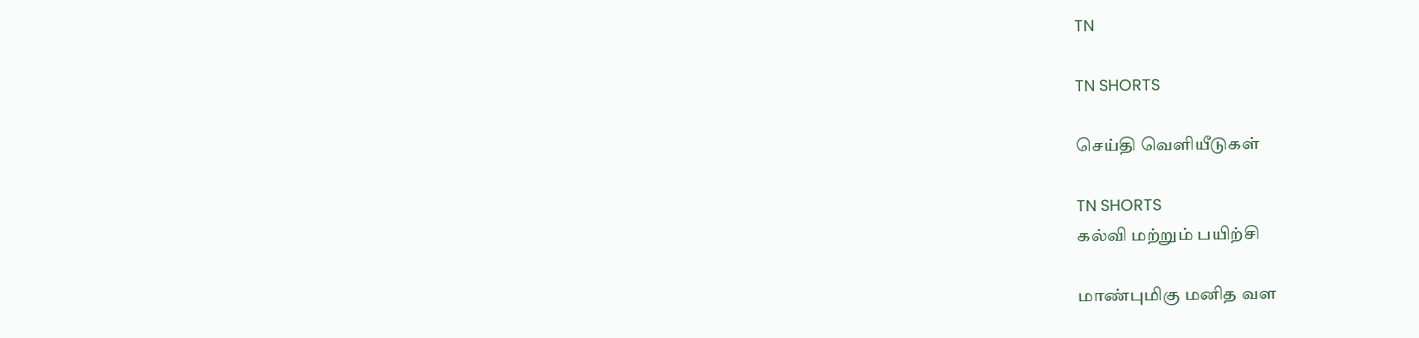TN

TN SHORTS

செய்தி வெளியீடுகள்

TN SHORTS
கல்வி மற்றும் பயிற்சி

மாண்புமிகு மனித வள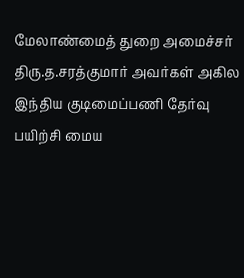மேலாண்மைத் துறை அமைச்சர் திரு.த.சரத்குமார் அவர்கள் அகில இந்திய குடிமைப்பணி தேர்வு பயிற்சி மைய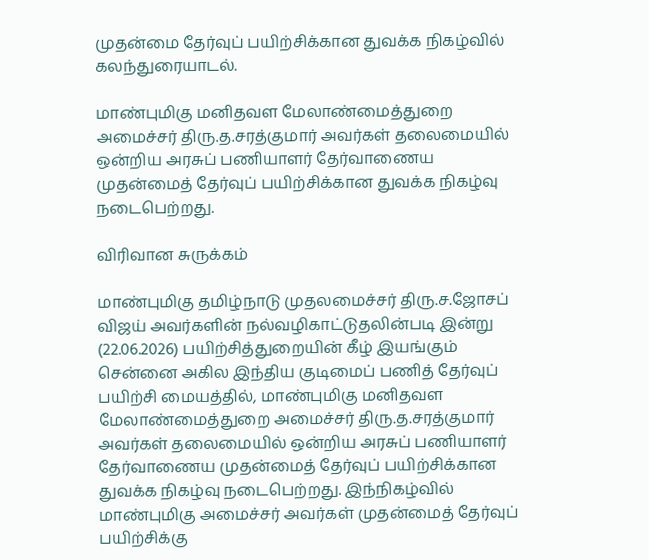முதன்மை தேர்வுப் பயிற்சிக்கான துவக்க நிகழ்வில் கலந்துரையாடல்.

மாண்புமிகு மனிதவள மேலாண்மைத்துறை அமைச்சர் திரு.த.சரத்குமார் அவர்கள் தலைமையில் ஒன்றிய அரசுப் பணியாளர் தேர்வாணைய முதன்மைத் தேர்வுப் பயிற்சிக்கான துவக்க நிகழ்வு நடைபெற்றது.

விரிவான சுருக்கம்

மாண்புமிகு தமிழ்நாடு முதலமைச்சர் திரு.ச.ஜோசப் விஜய் அவர்களின் நல்வழிகாட்டுதலின்படி இன்று (22.06.2026) பயிற்சித்துறையின் கீழ் இயங்கும் சென்னை அகில இந்திய குடிமைப் பணித் தேர்வுப் பயிற்சி மையத்தில், மாண்புமிகு மனிதவள மேலாண்மைத்துறை அமைச்சர் திரு.த.சரத்குமார் அவர்கள் தலைமையில் ஒன்றிய அரசுப் பணியாளர் தேர்வாணைய முதன்மைத் தேர்வுப் பயிற்சிக்கான துவக்க நிகழ்வு நடைபெற்றது. இந்நிகழ்வில் மாண்புமிகு அமைச்சர் அவர்கள் முதன்மைத் தேர்வுப் பயிற்சிக்கு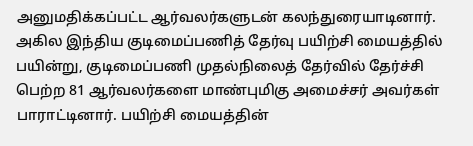அனுமதிக்கப்பட்ட ஆர்வலர்களுடன் கலந்துரையாடினார். அகில இந்திய குடிமைப்பணித் தேர்வு பயிற்சி மையத்தில் பயின்று, குடிமைப்பணி முதல்நிலைத் தேர்வில் தேர்ச்சி பெற்ற 81 ஆர்வலர்களை மாண்புமிகு அமைச்சர் அவர்கள் பாராட்டினார். பயிற்சி மையத்தின்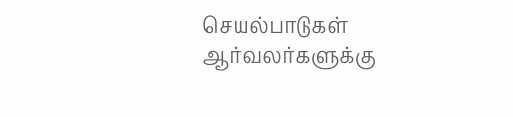செயல்பாடுகள் ஆர்வலர்களுக்கு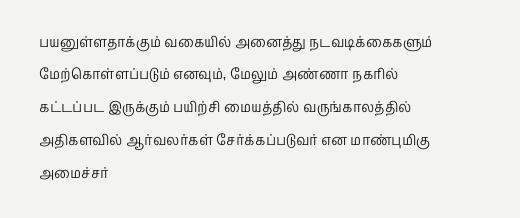பயனுள்ளதாக்கும் வகையில் அனைத்து நடவடிக்கைகளும் மேற்கொள்ளப்படும் எனவும், மேலும் அண்ணா நகரில் கட்டப்பட இருக்கும் பயிற்சி மையத்தில் வருங்காலத்தில் அதிகளவில் ஆர்வலர்கள் சேர்க்கப்படுவர் என மாண்புமிகு அமைச்சர்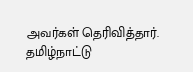அவர்கள் தெரிவித்தார். தமிழ்நாட்டு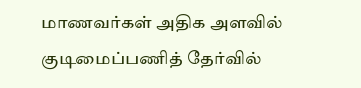மாணவர்கள் அதிக அளவில் குடிமைப்பணித் தேர்வில்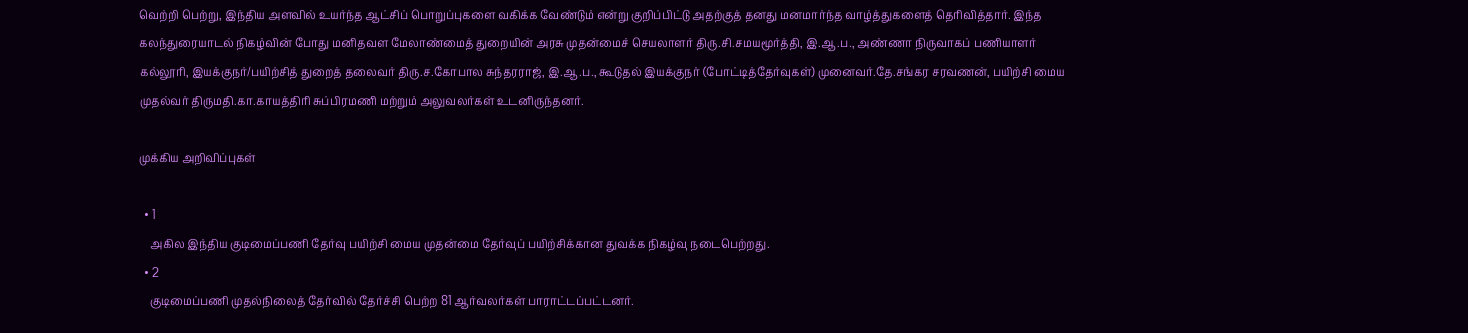வெற்றி பெற்று, இந்திய அளவில் உயர்ந்த ஆட்சிப் பொறுப்புகளை வகிக்க வேண்டும் என்று குறிப்பிட்டு அதற்குத் தனது மனமார்ந்த வாழ்த்துகளைத் தெரிவித்தார். இந்த கலந்துரையாடல் நிகழ்வின் போது மனிதவள மேலாண்மைத் துறையின் அரசு முதன்மைச் செயலாளர் திரு.சி.சமயமூர்த்தி, இ.ஆ.ப., அண்ணா நிருவாகப் பணியாளர் கல்லூரி, இயக்குநர்/பயிற்சித் துறைத் தலைவர் திரு.ச.கோபால சுந்தரராஜ், இ.ஆ.ப., கூடுதல் இயக்குநர் (போட்டித்தேர்வுகள்) முனைவர்.தே.சங்கர சரவணன், பயிற்சி மைய முதல்வர் திருமதி.கா.காயத்திரி சுப்பிரமணி மற்றும் அலுவலர்கள் உடனிருந்தனர்.

முக்கிய அறிவிப்புகள்

  • 1
    அகில இந்திய குடிமைப்பணி தேர்வு பயிற்சி மைய முதன்மை தேர்வுப் பயிற்சிக்கான துவக்க நிகழ்வு நடைபெற்றது.
  • 2
    குடிமைப்பணி முதல்நிலைத் தேர்வில் தேர்ச்சி பெற்ற 81 ஆர்வலர்கள் பாராட்டப்பட்டனர்.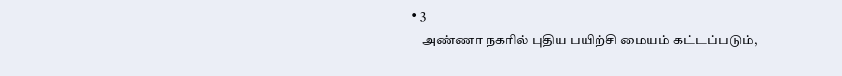• 3
    அண்ணா நகரில் புதிய பயிற்சி மையம் கட்டப்படும்,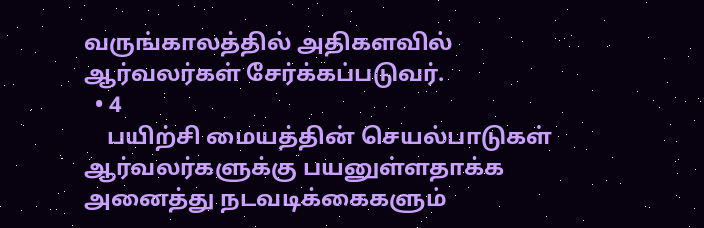வருங்காலத்தில் அதிகளவில் ஆர்வலர்கள் சேர்க்கப்படுவர்.
  • 4
    பயிற்சி மையத்தின் செயல்பாடுகள் ஆர்வலர்களுக்கு பயனுள்ளதாக்க அனைத்து நடவடிக்கைகளும்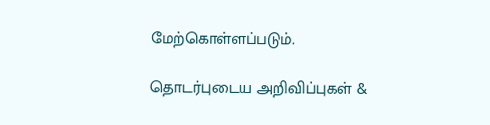மேற்கொள்ளப்படும்.

தொடர்புடைய அறிவிப்புகள் &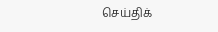செய்திக்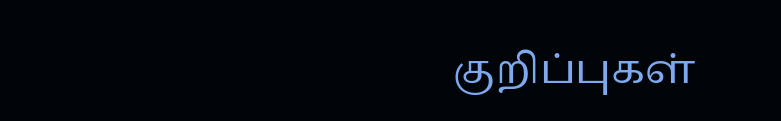குறிப்புகள்